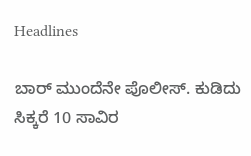Headlines

ಬಾರ್ ಮುಂದೆನೇ ಪೊಲೀಸ್. ಕುಡಿದು ಸಿಕ್ಕರೆ 10 ಸಾವಿರ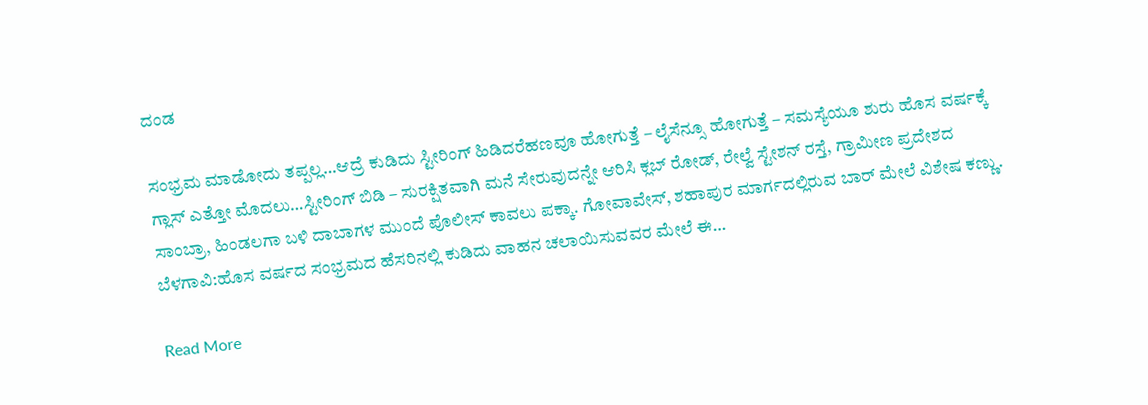ದಂಡ

ಸಂಭ್ರಮ ಮಾಡೋದು ತಪ್ಪಲ್ಲ…ಆದ್ರೆ ಕುಡಿದು ಸ್ಟೀರಿಂಗ್ ಹಿಡಿದರೆಹಣವೂ ಹೋಗುತ್ತೆ – ಲೈಸೆನ್ಸೂ ಹೋಗುತ್ತೆ – ಸಮಸ್ಯೆಯೂ ಶುರು ಹೊಸ ವರ್ಷಕ್ಕೆ ಗ್ಲಾಸ್ ಎತ್ತೋ ಮೊದಲು…ಸ್ಟೀರಿಂಗ್ ಬಿಡಿ – ಸುರಕ್ಷಿತವಾಗಿ ಮನೆ ಸೇರುವುದನ್ನೇ ಆರಿಸಿ ಕ್ಲಬ್ ರೋಡ್, ರೇಲ್ವೆ ಸ್ಟೇಶನ್ ರಸ್ತೆ, ಗ್ರಾಮೀಣ ಪ್ರದೇಶದ ಸಾಂಬ್ರಾ, ಹಿಂಡಲಗಾ ಬಳಿ ದಾಬಾಗಳ ಮುಂದೆ ಪೊಲೀಸ್ ಕಾವಲು ಪಕ್ಕಾ. ಗೋವಾವೇಸ್, ಶಹಾಪುರ ಮಾರ್ಗದಲ್ಲಿರುವ ಬಾರ್ ಮೇಲೆ ವಿಶೇಷ ಕಣ್ಣು. ಬೆಳಗಾವಿ:ಹೊಸ ವರ್ಷದ ಸಂಭ್ರಮದ ಹೆಸರಿನಲ್ಲಿ ಕುಡಿದು ವಾಹನ ಚಲಾಯಿಸುವವರ ಮೇಲೆ ಈ…

Read More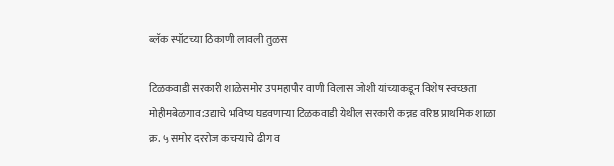ब्लॅक स्पॉटच्या ठिकाणी लावली तुळस

टिळकवाडी सरकारी शाळेसमोर उपमहापौर वाणी विलास जोशी यांच्याकडून विशेष स्वच्छता मोहीमबेळगाव:उद्याचे भविष्य घडवणाऱ्या टिळकवाडी येथील सरकारी कन्नड वरिष्ठ प्राथमिक शाळा क्र. ५ समोर दररोज कचऱ्याचे ढीग व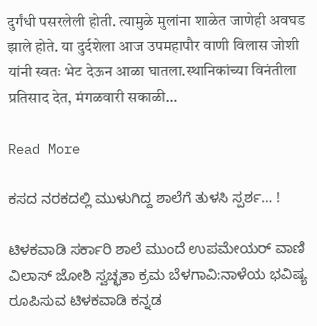दुर्गंधी पसरलेली होती. त्यामुळे मुलांना शाळेत जाणेही अवघड झाले होते. या दुर्दशेला आज उपमहापौर वाणी विलास जोशी यांनी स्वतः भेट देऊन आळा घातला.स्थानिकांच्या विनंतीला प्रतिसाद देत, मंगळवारी सकाळी…

Read More

ಕಸದ ನರಕದಲ್ಲಿ ಮುಳುಗಿದ್ದ ಶಾಲೆಗೆ ತುಳಸಿ ಸ್ಪರ್ಶ… !

ಟಿಳಕವಾಡಿ ಸರ್ಕಾರಿ ಶಾಲೆ ಮುಂದೆ ಉಪಮೇಯರ್ ವಾಣಿ ವಿಲಾಸ್ ಜೋಶಿ ಸ್ವಚ್ಛತಾ ಕ್ರಮ ಬೆಳಗಾವಿ:ನಾಳೆಯ ಭವಿಷ್ಯ ರೂಪಿಸುವ ಟಿಳಕವಾಡಿ ಕನ್ನಡ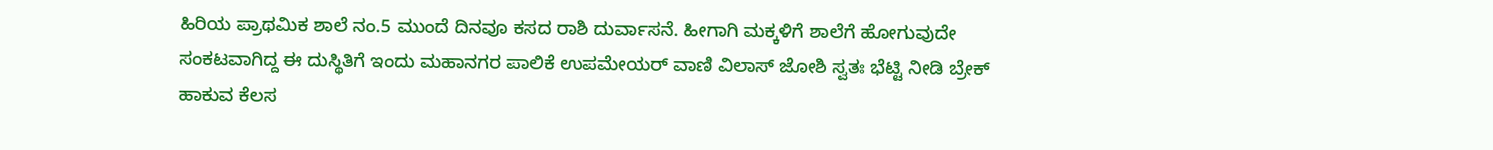ಹಿರಿಯ ಪ್ರಾಥಮಿಕ ಶಾಲೆ ನಂ.5 ಮುಂದೆ ದಿನವೂ ಕಸದ ರಾಶಿ ದುರ್ವಾಸನೆ. ಹೀಗಾಗಿ ಮಕ್ಕಳಿಗೆ ಶಾಲೆಗೆ ಹೋಗುವುದೇ ಸಂಕಟವಾಗಿದ್ದ ಈ ದುಸ್ಥಿತಿಗೆ ಇಂದು ಮಹಾನಗರ ಪಾಲಿಕೆ ಉಪಮೇಯರ್ ವಾಣಿ ವಿಲಾಸ್ ಜೋಶಿ ಸ್ವತಃ ಭೆಟ್ಟಿ ನೀಡಿ ಬ್ರೇಕ್ ಹಾಕುವ ಕೆಲಸ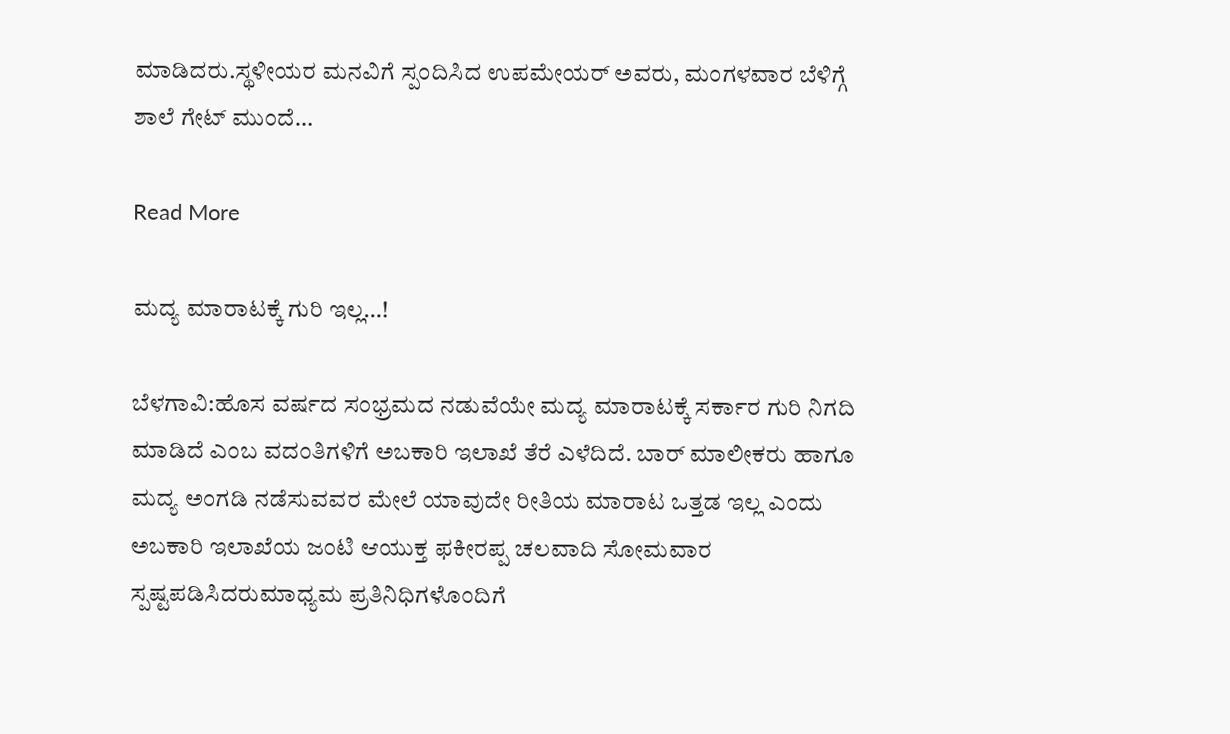ಮಾಡಿದರು.ಸ್ಥಳೀಯರ ಮನವಿಗೆ ಸ್ಪಂದಿಸಿದ ಉಪಮೇಯರ್ ಅವರು, ಮಂಗಳವಾರ ಬೆಳಿಗ್ಗೆ ಶಾಲೆ ಗೇಟ್ ಮುಂದೆ…

Read More

ಮದ್ಯ ಮಾರಾಟಕ್ಕೆ ಗುರಿ‌ ಇಲ್ಲ…!

ಬೆಳಗಾವಿ:ಹೊಸ ವರ್ಷದ ಸಂಭ್ರಮದ ನಡುವೆಯೇ ಮದ್ಯ ಮಾರಾಟಕ್ಕೆ ಸರ್ಕಾರ ಗುರಿ ನಿಗದಿ ಮಾಡಿದೆ ಎಂಬ ವದಂತಿಗಳಿಗೆ ಅಬಕಾರಿ ಇಲಾಖೆ ತೆರೆ ಎಳೆದಿದೆ. ಬಾರ್ ಮಾಲೀಕರು ಹಾಗೂ ಮದ್ಯ ಅಂಗಡಿ ನಡೆಸುವವರ ಮೇಲೆ ಯಾವುದೇ ರೀತಿಯ ಮಾರಾಟ ಒತ್ತಡ ಇಲ್ಲ ಎಂದು ಅಬಕಾರಿ ಇಲಾಖೆಯ ಜಂಟಿ ಆಯುಕ್ತ ಫಕೀರಪ್ಪ ಚಲವಾದಿ ಸೋಮವಾರ ಸ್ಪಷ್ಟಪಡಿಸಿದರುಮಾಧ್ಯಮ ಪ್ರತಿನಿಧಿಗಳೊಂದಿಗೆ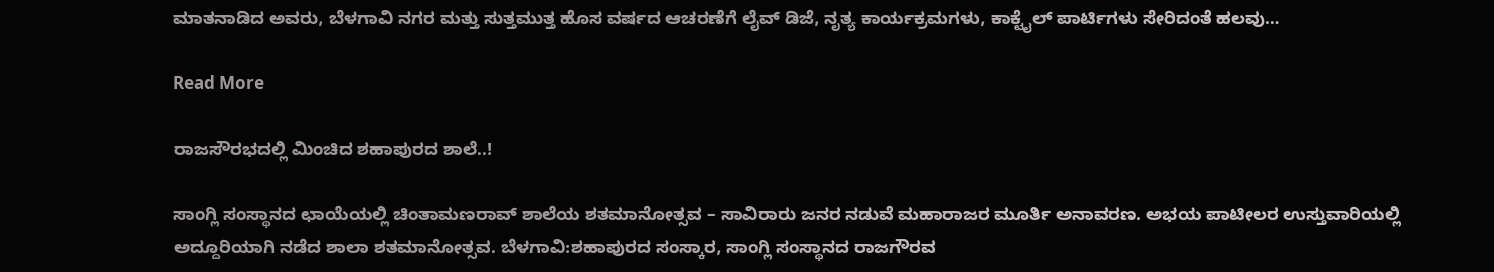ಮಾತನಾಡಿದ ಅವರು, ಬೆಳಗಾವಿ ನಗರ ಮತ್ತು ಸುತ್ತಮುತ್ತ ಹೊಸ ವರ್ಷದ ಆಚರಣೆಗೆ ಲೈವ್ ಡಿಜೆ, ನೃತ್ಯ ಕಾರ್ಯಕ್ರಮಗಳು, ಕಾಕ್ಟೈಲ್ ಪಾರ್ಟಿಗಳು ಸೇರಿದಂತೆ ಹಲವು…

Read More

ರಾಜಸೌರಭದಲ್ಲಿ ಮಿಂಚಿದ ಶಹಾಪುರದ ಶಾಲೆ..!

ಸಾಂಗ್ಲಿ ಸಂಸ್ಥಾನದ ಛಾಯೆಯಲ್ಲಿ ಚಿಂತಾಮಣರಾವ್ ಶಾಲೆಯ ಶತಮಾನೋತ್ಸವ – ಸಾವಿರಾರು ಜನರ ನಡುವೆ ಮಹಾರಾಜರ ಮೂರ್ತಿ ಅನಾವರಣ. ಅಭಯ ಪಾಟೀಲರ ಉಸ್ತುವಾರಿಯಲ್ಲಿ ಅದ್ದೂರಿಯಾಗಿ ನಡೆದ ಶಾಲಾ ಶತಮಾನೋತ್ಸವ. ಬೆಳಗಾವಿ:ಶಹಾಪುರದ ಸಂಸ್ಕಾರ, ಸಾಂಗ್ಲಿ ಸಂಸ್ಥಾನದ ರಾಜಗೌರವ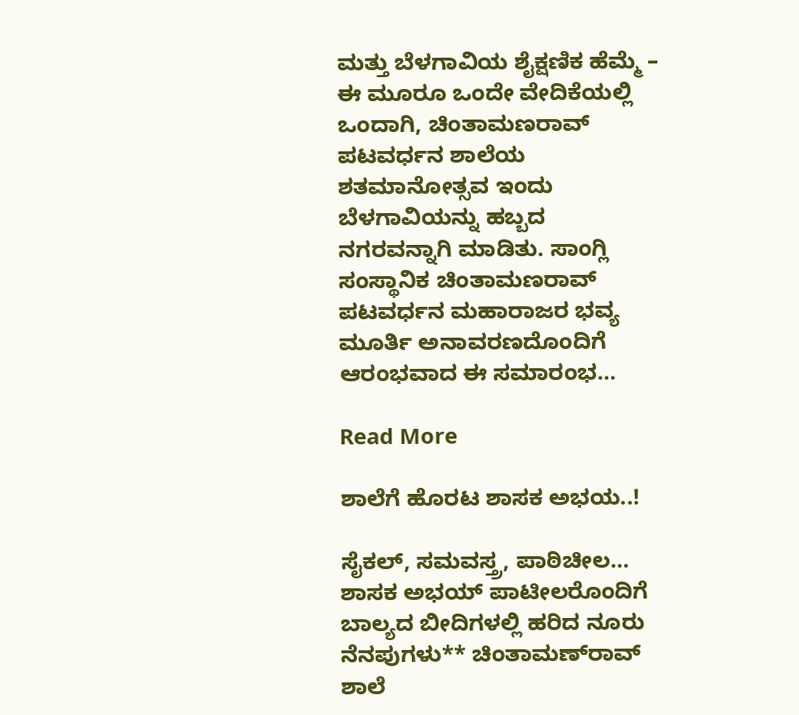ಮತ್ತು ಬೆಳಗಾವಿಯ ಶೈಕ್ಷಣಿಕ ಹೆಮ್ಮೆ – ಈ ಮೂರೂ ಒಂದೇ ವೇದಿಕೆಯಲ್ಲಿ ಒಂದಾಗಿ, ಚಿಂತಾಮಣರಾವ್ ಪಟವರ್ಧನ ಶಾಲೆಯ ಶತಮಾನೋತ್ಸವ ಇಂದು ಬೆಳಗಾವಿಯನ್ನು ಹಬ್ಬದ ನಗರವನ್ನಾಗಿ ಮಾಡಿತು. ಸಾಂಗ್ಲಿ ಸಂಸ್ಥಾನಿಕ ಚಿಂತಾಮಣರಾವ್ ಪಟವರ್ಧನ ಮಹಾರಾಜರ ಭವ್ಯ ಮೂರ್ತಿ ಅನಾವರಣದೊಂದಿಗೆ ಆರಂಭವಾದ ಈ ಸಮಾರಂಭ…

Read More

ಶಾಲೆಗೆ ಹೊರಟ ಶಾಸಕ ಅಭಯ..!

ಸೈಕಲ್, ಸಮವಸ್ತ್ರ, ಪಾಠಿಚೀಲ… ಶಾಸಕ ಅಭಯ್ ಪಾಟೀಲರೊಂದಿಗೆ ಬಾಲ್ಯದ ಬೀದಿಗಳಲ್ಲಿ ಹರಿದ ನೂರು ನೆನಪುಗಳು** ಚಿಂತಾಮಣ್‌ರಾವ್ ಶಾಲೆ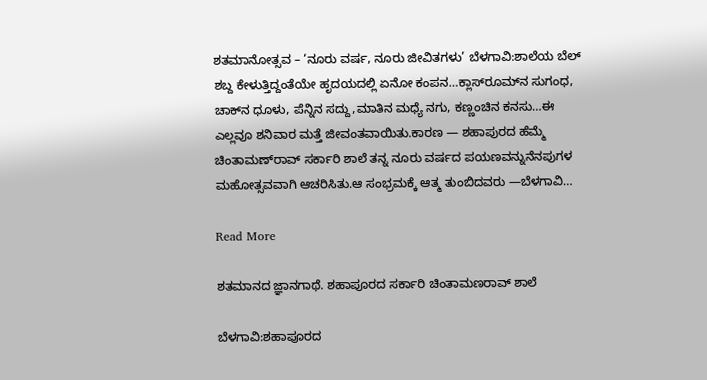ಶತಮಾನೋತ್ಸವ – ‘ನೂರು ವರ್ಷ, ನೂರು ಜೀವಿತಗಳು’ ಬೆಳಗಾವಿ:ಶಾಲೆಯ ಬೆಲ್ ಶಬ್ದ ಕೇಳುತ್ತಿದ್ದಂತೆಯೇ ಹೃದಯದಲ್ಲಿ ಏನೋ ಕಂಪನ…ಕ್ಲಾಸ್‌ರೂಮ್‌ನ ಸುಗಂಧ, ಚಾಕ್‌ನ ಧೂಳು, ಪೆನ್ನಿನ ಸದ್ದು,ಮಾತಿನ ಮಧ್ಯೆ ನಗು, ಕಣ್ಣಂಚಿನ ಕನಸು…ಈ ಎಲ್ಲವೂ ಶನಿವಾರ ಮತ್ತೆ ಜೀವಂತವಾಯಿತು.ಕಾರಣ — ಶಹಾಪುರದ ಹೆಮ್ಮೆ ಚಿಂತಾಮಣ್‌ರಾವ್ ಸರ್ಕಾರಿ ಶಾಲೆ ತನ್ನ ನೂರು ವರ್ಷದ ಪಯಣವನ್ನುನೆನಪುಗಳ ಮಹೋತ್ಸವವಾಗಿ ಆಚರಿಸಿತು.ಆ ಸಂಭ್ರಮಕ್ಕೆ ಆತ್ಮ ತುಂಬಿದವರು —ಬೆಳಗಾವಿ…

Read More

ಶತಮಾನದ ಜ್ಞಾನಗಾಥೆ. ಶಹಾಪೂರದ ಸರ್ಕಾರಿ ಚಿಂತಾಮಣರಾವ್ ಶಾಲೆ

ಬೆಳಗಾವಿ:ಶಹಾಪೂರದ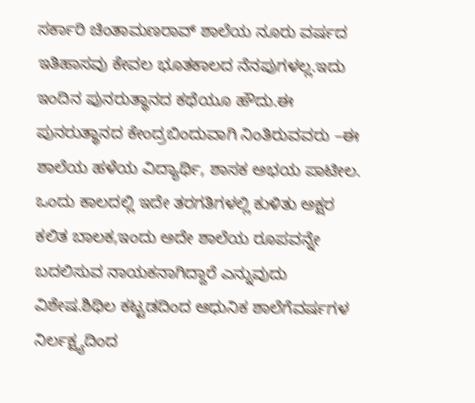ಸರ್ಕಾರಿ ಚಿಂತಾಮಣರಾವ್ ಶಾಲೆಯ ನೂರು ವರ್ಷದ ಇತಿಹಾಸವು ಕೇವಲ ಭೂತಕಾಲದ ನೆನಪುಗಳಲ್ಲ.ಇದು ಇಂದಿನ ಪುನರುತ್ಥಾನದ ಕಥೆಯೂ ಹೌದು.ಈ ಪುನರುತ್ಥಾನದ ಕೇಂದ್ರಬಿಂದುವಾಗಿ ನಿಂತಿರುವವರು –ಈ ಶಾಲೆಯ ಹಳೆಯ ವಿದ್ಯಾರ್ಥಿ, ಶಾಸಕ ಅಭಯ ಪಾಟೀಲ. ಒಂದು ಕಾಲದಲ್ಲಿ ಇದೇ ತರಗತಿಗಳಲ್ಲಿ ಕುಳಿತು ಅಕ್ಷರ ಕಲಿತ ಬಾಲಕ,ಇಂದು ಅದೇ ಶಾಲೆಯ ರೂಪವನ್ನೇ ಬದಲಿಸುವ ನಾಯಕನಾಗಿದ್ದಾರೆ ಎನ್ನುವುದು ವಿಶೇಷ.ಶಿಥಿಲ ಕಟ್ಟಡದಿಂದ ಆಧುನಿಕ ಶಾಲೆಗೆವರ್ಷಗಳ ನಿರ್ಲಕ್ಷ್ಯದಿಂದ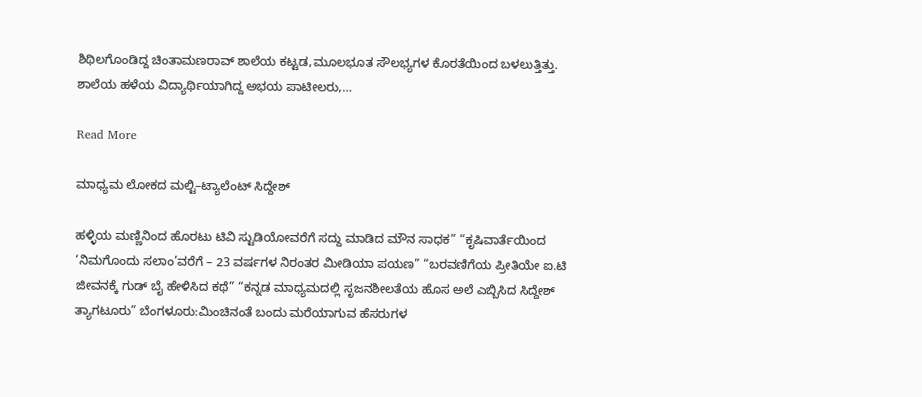ಶಿಥಿಲಗೊಂಡಿದ್ದ ಚಿಂತಾಮಣರಾವ್ ಶಾಲೆಯ ಕಟ್ಟಡ,ಮೂಲಭೂತ ಸೌಲಭ್ಯಗಳ ಕೊರತೆಯಿಂದ ಬಳಲುತ್ತಿತ್ತು. ಶಾಲೆಯ ಹಳೆಯ ವಿದ್ಯಾರ್ಥಿಯಾಗಿದ್ದ ಅಭಯ ಪಾಟೀಲರು,…

Read More

ಮಾಧ್ಯಮ ಲೋಕದ ಮಲ್ಟಿ–ಟ್ಯಾಲೆಂಟ್ ಸಿದ್ದೇಶ್

ಹಳ್ಳಿಯ ಮಣ್ಣಿನಿಂದ ಹೊರಟು ಟಿವಿ ಸ್ಟುಡಿಯೋವರೆಗೆ ಸದ್ದು ಮಾಡಿದ ಮೌನ ಸಾಧಕ” “ಕೃಷಿವಾರ್ತೆಯಿಂದ ‘ನಿಮಗೊಂದು ಸಲಾಂ’ವರೆಗೆ – 23 ವರ್ಷಗಳ ನಿರಂತರ ಮೀಡಿಯಾ ಪಯಣ” “ಬರವಣಿಗೆಯ ಪ್ರೀತಿಯೇ ಐ.ಟಿ ಜೀವನಕ್ಕೆ ಗುಡ್ ಬೈ ಹೇಳಿಸಿದ ಕಥೆ” “ಕನ್ನಡ ಮಾಧ್ಯಮದಲ್ಲಿ ಸೃಜನಶೀಲತೆಯ ಹೊಸ ಅಲೆ ಎಬ್ಬಿಸಿದ ಸಿದ್ದೇಶ್ ತ್ಯಾಗಟೂರು” ಬೆಂಗಳೂರು:ಮಿಂಚಿನಂತೆ ಬಂದು ಮರೆಯಾಗುವ ಹೆಸರುಗಳ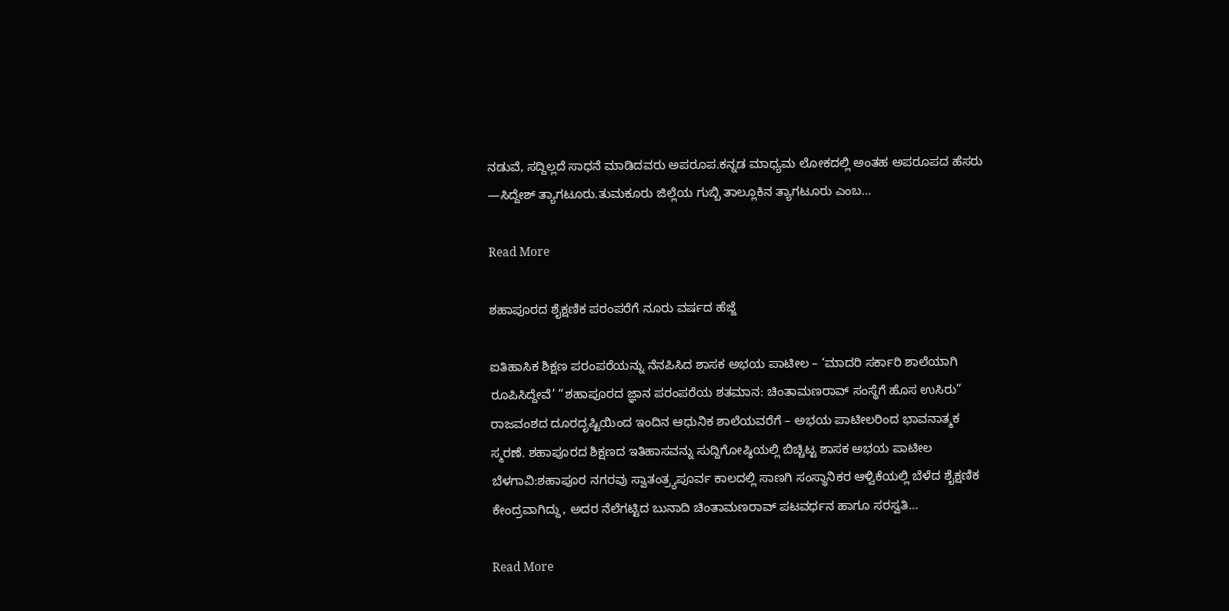ನಡುವೆ, ಸದ್ದಿಲ್ಲದೆ ಸಾಧನೆ ಮಾಡಿದವರು ಅಪರೂಪ.ಕನ್ನಡ ಮಾಧ್ಯಮ ಲೋಕದಲ್ಲಿ ಅಂತಹ ಅಪರೂಪದ ಹೆಸರು —ಸಿದ್ದೇಶ್ ತ್ಯಾಗಟೂರು.ತುಮಕೂರು ಜಿಲ್ಲೆಯ ಗುಬ್ಬಿ ತಾಲ್ಲೂಕಿನ ತ್ಯಾಗಟೂರು ಎಂಬ…

Read More

ಶಹಾಪೂರದ ಶೈಕ್ಷಣಿಕ ಪರಂಪರೆಗೆ ನೂರು ವರ್ಷದ ಹೆಜ್ಜೆ

ಐತಿಹಾಸಿಕ ಶಿಕ್ಷಣ ಪರಂಪರೆಯನ್ನು ನೆನಪಿಸಿದ ಶಾಸಕ ಅಭಯ ಪಾಟೀಲ – ‘ಮಾದರಿ ಸರ್ಕಾರಿ ಶಾಲೆಯಾಗಿ ರೂಪಿಸಿದ್ದೇವೆ’ “ಶಹಾಪೂರದ ಜ್ಞಾನ ಪರಂಪರೆಯ ಶತಮಾನ: ಚಿಂತಾಮಣರಾವ್ ಸಂಸ್ಥೆಗೆ ಹೊಸ ಉಸಿರು” ರಾಜವಂಶದ ದೂರದೃಷ್ಟಿಯಿಂದ ಇಂದಿನ ಆಧುನಿಕ ಶಾಲೆಯವರೆಗೆ – ಅಭಯ ಪಾಟೀಲರಿಂದ ಭಾವನಾತ್ಮಕ ಸ್ಮರಣೆ. ಶಹಾಪೂರದ ಶಿಕ್ಷಣದ ಇತಿಹಾಸವನ್ನು ಸುದ್ದಿಗೋಷ್ಠಿಯಲ್ಲಿ ಬಿಚ್ಚಿಟ್ಟ ಶಾಸಕ ಅಭಯ ಪಾಟೀಲ ಬೆಳಗಾವಿ:ಶಹಾಪೂರ ನಗರವು ಸ್ವಾತಂತ್ರ್ಯಪೂರ್ವ ಕಾಲದಲ್ಲಿ ಸಾಣಗಿ ಸಂಸ್ಥಾನಿಕರ ಆಳ್ವಿಕೆಯಲ್ಲಿ ಬೆಳೆದ ಶೈಕ್ಷಣಿಕ ಕೇಂದ್ರವಾಗಿದ್ದು, ಅದರ ನೆಲೆಗಟ್ಟಿದ ಬುನಾದಿ ಚಿಂತಾಮಣರಾವ್ ಪಟವರ್ಧನ ಹಾಗೂ ಸರಸ್ವತಿ…

Read More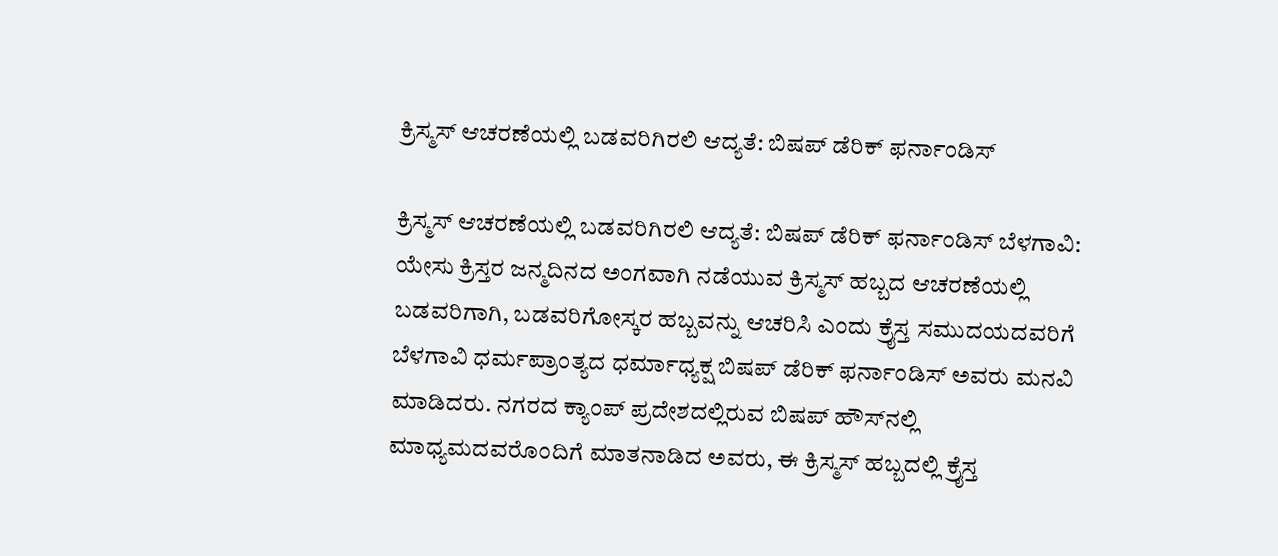ಕ್ರಿಸ್ಮಸ್‌ ಆಚರಣೆಯಲ್ಲಿ ಬಡವರಿಗಿರಲಿ ಆದ್ಯತೆ: ಬಿಷಪ್ ಡೆರಿಕ್ ಫರ್ನಾಂಡಿಸ್

ಕ್ರಿಸ್ಮಸ್‌ ಆಚರಣೆಯಲ್ಲಿ ಬಡವರಿಗಿರಲಿ ಆದ್ಯತೆ: ಬಿಷಪ್ ಡೆರಿಕ್ ಫರ್ನಾಂಡಿಸ್ ಬೆಳಗಾವಿ: ಯೇಸು ಕ್ರಿಸ್ತರ ಜನ್ಮದಿನದ ಅಂಗವಾಗಿ ನಡೆಯುವ ಕ್ರಿಸ್ಮಸ್‌ ಹಬ್ಬದ ಆಚರಣೆಯಲ್ಲಿ ಬಡವರಿಗಾಗಿ, ಬಡವರಿಗೋಸ್ಕರ ಹಬ್ಬವನ್ನು ಆಚರಿಸಿ ಎಂದು ಕ್ರೈಸ್ತ ಸಮುದಯದವರಿಗೆ ಬೆಳಗಾವಿ ಧರ್ಮಪ್ರಾಂತ್ಯದ ಧರ್ಮಾಧ್ಯಕ್ಷ ಬಿಷಪ್ ಡೆರಿಕ್ ಫರ್ನಾಂಡಿಸ್ ಅವರು ಮನವಿ ಮಾಡಿದರು. ನಗರದ ಕ್ಯಾಂಪ್ ಪ್ರದೇಶದಲ್ಲಿರುವ ಬಿಷಪ್ ಹೌಸ್‌ನಲ್ಲಿ ಮಾಧ್ಯಮದವರೊಂದಿಗೆ ಮಾತನಾಡಿದ ಅವರು, ಈ ಕ್ರಿಸ್ಮಸ್ ಹಬ್ಬದಲ್ಲಿ ಕ್ರೈಸ್ತ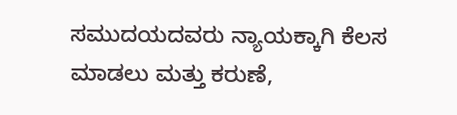ಸಮುದಯದವರು ನ್ಯಾಯಕ್ಕಾಗಿ ಕೆಲಸ ಮಾಡಲು ಮತ್ತು ಕರುಣೆ,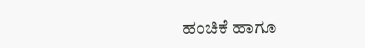ಹಂಚಿಕೆ ಹಾಗೂ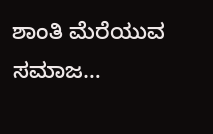ಶಾಂತಿ ಮೆರೆಯುವ ಸಮಾಜ…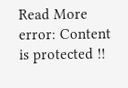Read More
error: Content is protected !!